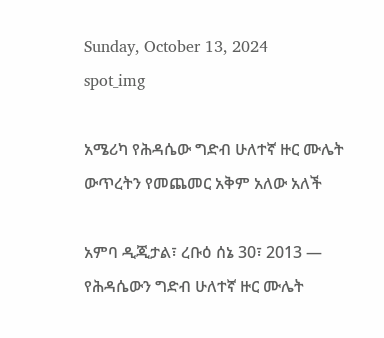Sunday, October 13, 2024
spot_img

አሜሪካ የሕዳሴው ግድብ ሁለተኛ ዙር ሙሌት ውጥረትን የመጨመር አቅም አለው አለች

አምባ ዲጂታል፣ ረቡዕ ሰኔ 30፣ 2013 ― የሕዳሴውን ግድብ ሁለተኛ ዙር ሙሌት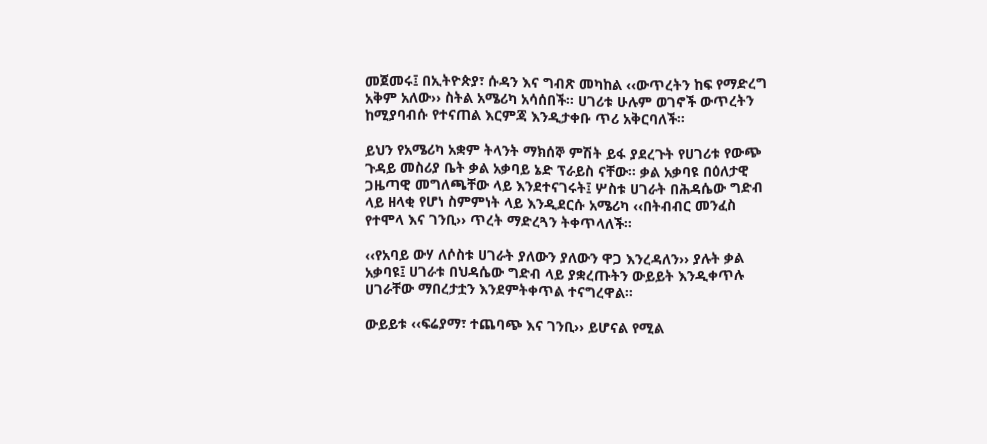መጀመሩ፤ በኢትዮጵያ፣ ሱዳን እና ግብጽ መካከል ‹‹ውጥረትን ከፍ የማድረግ አቅም አለው›› ስትል አሜሪካ አሳሰበች። ሀገሪቱ ሁሉም ወገኖች ውጥረትን ከሚያባብሱ የተናጠል እርምጃ እንዲታቀቡ ጥሪ አቅርባለች።

ይህን የአሜሪካ አቋም ትላንት ማክሰኞ ምሽት ይፋ ያደረጉት የሀገሪቱ የውጭ ጉዳይ መስሪያ ቤት ቃል አቃባይ ኔድ ፕራይስ ናቸው። ቃል አቃባዩ በዕለታዊ ጋዜጣዊ መግለጫቸው ላይ እንደተናገሩት፤ ሦስቱ ሀገራት በሕዳሴው ግድብ ላይ ዘላቂ የሆነ ስምምነት ላይ እንዲደርሱ አሜሪካ ‹‹በትብብር መንፈስ የተሞላ እና ገንቢ›› ጥረት ማድረጓን ትቀጥላለች።

‹‹የአባይ ውሃ ለሶስቱ ሀገራት ያለውን ያለውን ዋጋ እንረዳለን›› ያሉት ቃል አቃባዩ፤ ሀገራቱ በህዳሴው ግድብ ላይ ያቋረጡትን ውይይት እንዲቀጥሉ ሀገራቸው ማበረታቷን እንደምትቀጥል ተናግረዋል።

ውይይቱ ‹‹ፍሬያማ፣ ተጨባጭ እና ገንቢ›› ይሆናል የሚል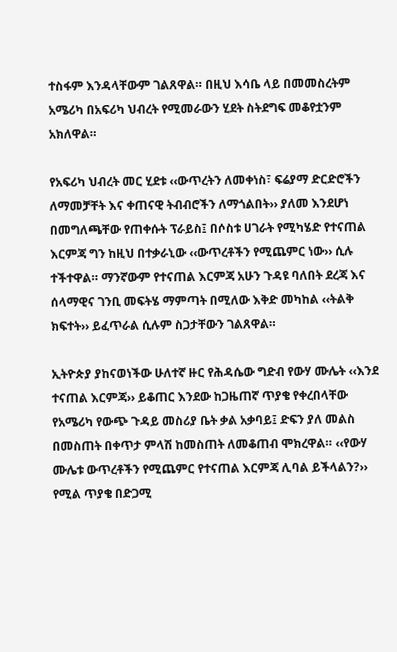ተስፋም እንዳላቸውም ገልጸዋል። በዚህ እሳቤ ላይ በመመስረትም አሜሪካ በአፍሪካ ህብረት የሚመራውን ሂደት ስትደግፍ መቆየቷንም አክለዋል።

የአፍሪካ ህብረት መር ሂደቱ ‹‹ውጥረትን ለመቀነስ፣ ፍሬያማ ድርድሮችን ለማመቻቸት እና ቀጠናዊ ትብብሮችን ለማጎልበት›› ያለመ እንደሆነ በመግለጫቸው የጠቀሱት ፕራይስ፤ በሶስቱ ሀገራት የሚካሄድ የተናጠል እርምጃ ግን ከዚህ በተቃራኒው ‹‹ውጥረቶችን የሚጨምር ነው›› ሲሉ ተችተዋል። ማንኛውም የተናጠል እርምጃ አሁን ጉዳዩ ባለበት ደረጃ እና ሰላማዊና ገንቢ መፍትሄ ማምጣት በሚለው እቅድ መካከል ‹‹ትልቅ ክፍተት›› ይፈጥራል ሲሉም ስጋታቸውን ገልጸዋል።

ኢትዮጵያ ያከናወነችው ሁለተኛ ዙር የሕዳሴው ግድብ የውሃ ሙሌት ‹‹እንደ ተናጠል እርምጃ›› ይቆጠር እንደው ከጋዜጠኛ ጥያቄ የቀረበላቸው የአሜሪካ የውጭ ጉዳይ መስሪያ ቤት ቃል አቃባይ፤ ድፍን ያለ መልስ በመስጠት በቀጥታ ምላሽ ከመስጠት ለመቆጠብ ሞክረዋል። ‹‹የውሃ ሙሌቱ ውጥረቶችን የሚጨምር የተናጠል እርምጃ ሊባል ይችላልን?›› የሚል ጥያቄ በድጋሚ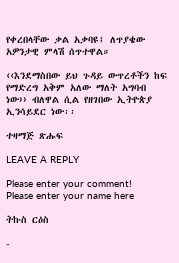የቀረበላቸው ቃል አቃባዩ፤ ለጥያቄው አዎንታዊ ምላሽ ሰጥተዋል።

‹‹እንደማስበው ይህ ጉዳይ ውጥረቶችን ከፍ የማድረግ አቅም አለው ማለት አግባብ ነው›› ብለዋል ሲል የዘገበው ኢትዮጵያ ኢንሳይደር ነው፡፡

ተዛማጅ ጽሑፍ

LEAVE A REPLY

Please enter your comment!
Please enter your name here

ትኩስ ርዕስ

-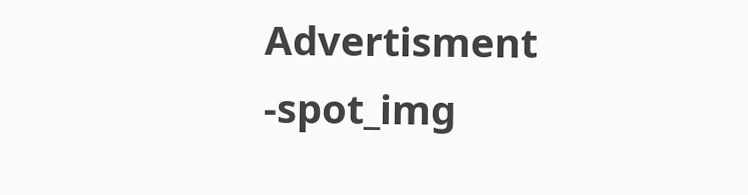Advertisment -spot_img